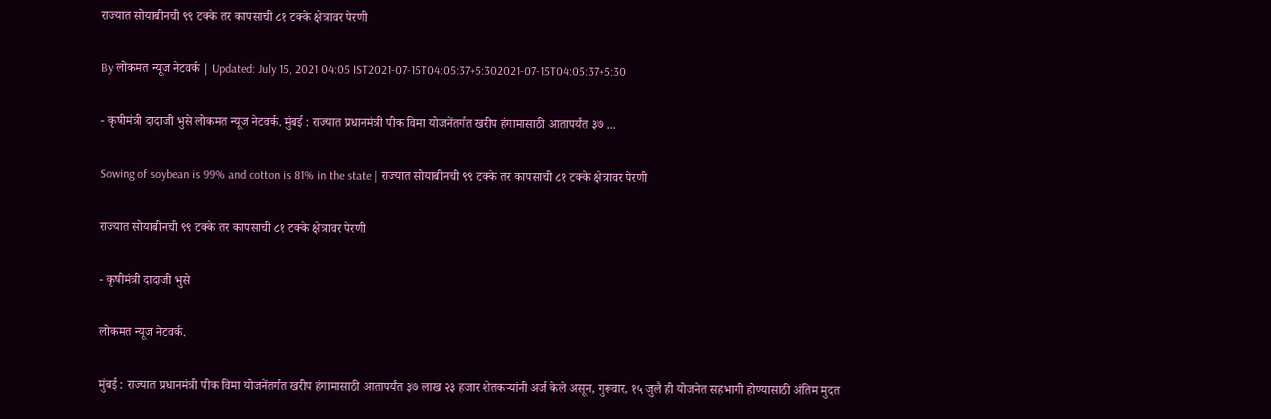राज्यात सोयाबीनची ९९ टक्के तर कापसाची ८१ टक्के क्षेत्रावर पेरणी

By लोकमत न्यूज नेटवर्क | Updated: July 15, 2021 04:05 IST2021-07-15T04:05:37+5:302021-07-15T04:05:37+5:30

- कृषीमंत्री दादाजी भुसे लोकमत न्यूज नेटवर्क. मुंबई : राज्यात प्रधानमंत्री पीक विमा योजनेंतर्गत खरीप हंगामासाठी आतापर्यंत ३७ ...

Sowing of soybean is 99% and cotton is 81% in the state | राज्यात सोयाबीनची ९९ टक्के तर कापसाची ८१ टक्के क्षेत्रावर पेरणी

राज्यात सोयाबीनची ९९ टक्के तर कापसाची ८१ टक्के क्षेत्रावर पेरणी

- कृषीमंत्री दादाजी भुसे

लोकमत न्यूज नेटवर्क.

मुंबई : राज्यात प्रधानमंत्री पीक विमा योजनेंतर्गत खरीप हंगामासाठी आतापर्यंत ३७ लाख २३ हजार शेतकऱ्यांनी अर्ज केले असून, गुरूवार, १५ जुलै ही योजनेत सहभागी होण्यासाठी अंतिम मुदत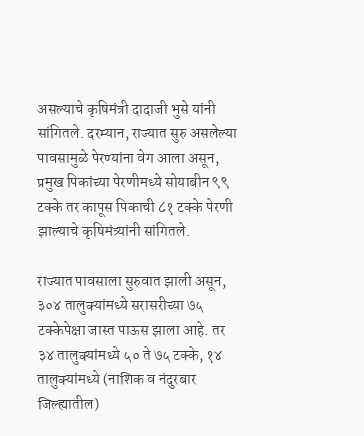असल्याचे कृषिमंत्री दादाजी भुसे यांनी सांगितले. दरम्यान, राज्यात सुरु असलेल्या पावसामुळे पेरण्यांना वेग आला असून, प्रमुख पिकांच्या पेरणीमध्ये सोयाबीन ९९ टक्के तर कापूस पिकाची ८१ टक्के पेरणी झाल्याचे कृषिमंत्र्यांनी सांगितले.

राज्यात पावसाला सुरुवात झाली असून, ३०४ तालुक्यांमध्ये सरासरीच्या ७५ टक्केपेक्षा जास्त पाऊस झाला आहे. तर ३४ तालुक्यांमध्ये ५० ते ७५ टक्के, १४ तालुक्यांमध्ये (नाशिक व नंदुरबार जिल्ह्यातील)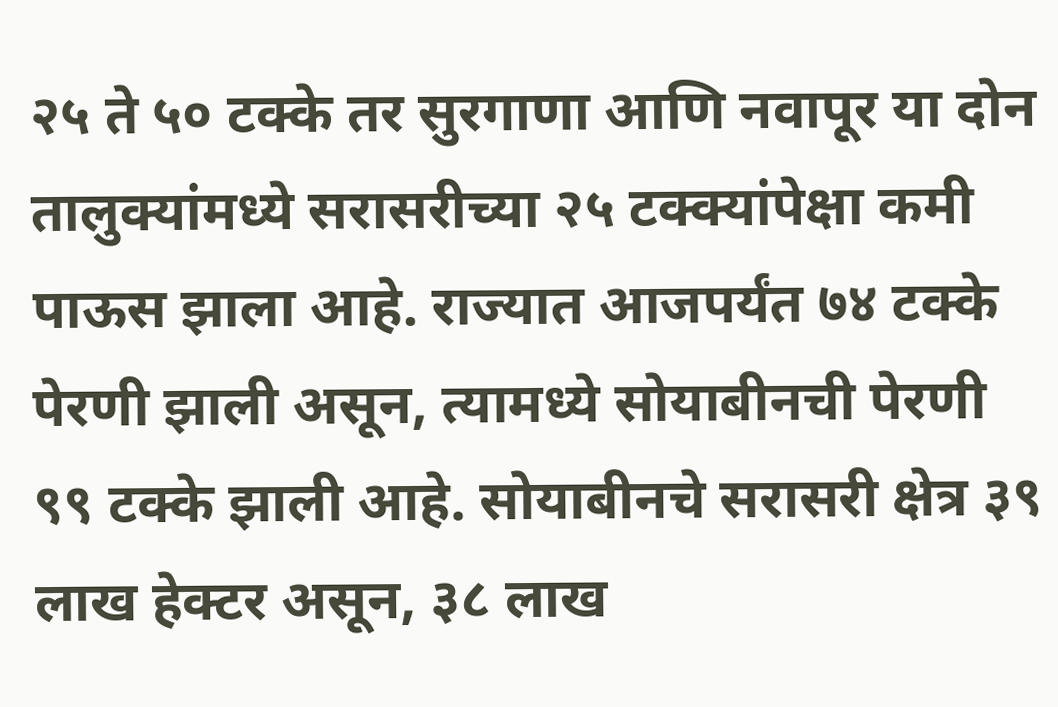२५ ते ५० टक्के तर सुरगाणा आणि नवापूर या दोन तालुक्यांमध्ये सरासरीच्या २५ टक्क्यांपेक्षा कमी पाऊस झाला आहे. राज्यात आजपर्यंत ७४ टक्के पेरणी झाली असून, त्यामध्ये सोयाबीनची पेरणी ९९ टक्के झाली आहे. सोयाबीनचे सरासरी क्षेत्र ३९ लाख हेक्टर असून, ३८ लाख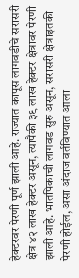हेक्टरवर पेरणी पूर्ण झाली आहे. राज्यात कापूस लागवडीचे सरासरी क्षेत्र ४२ लाख हेक्टर असून, त्यापैकी ३९ लाख हेक्टर क्षेत्रावर पेरणी झाली आहे. भातपिकाची लागवड सुरु असून, सरासरी क्षेत्राइतकी पेरणी होईल, असा अंदाज वर्तविण्यात आला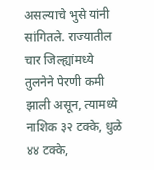असल्याचे भुसे यांनी सांगितले. राज्यातील चार जिल्ह्यांमध्ये तुलनेने पेरणी कमी झाली असून, त्यामध्ये नाशिक ३२ टक्के, धुळे ४४ टक्के,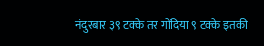नंदुरबार ३९ टक्के तर गोंदिया ९ टक्के इतकी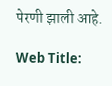पेरणी झाली आहे.

Web Title: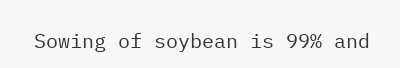Sowing of soybean is 99% and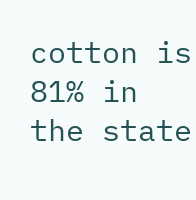cotton is 81% in the state